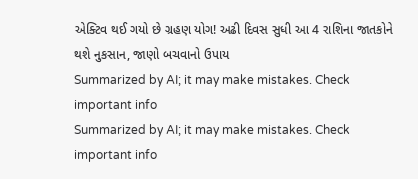એક્ટિવ થઈ ગયો છે ગ્રહણ યોગ! અઢી દિવસ સુધી આ 4 રાશિના જાતકોને થશે નુકસાન, જાણો બચવાનો ઉપાય
Summarized by AI; it may make mistakes. Check important info
Summarized by AI; it may make mistakes. Check important info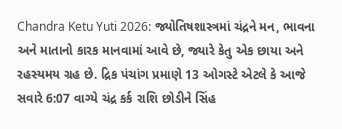Chandra Ketu Yuti 2026: જ્યોતિષશાસ્ત્રમાં ચંદ્રને મન, ભાવના અને માતાનો કારક માનવામાં આવે છે, જ્યારે કેતુ એક છાયા અને રહસ્યમય ગ્રહ છે. દ્રિક પંચાંગ પ્રમાણે 13 ઓગસ્ટે એટલે કે આજે સવારે 6:07 વાગ્યે ચંદ્ર કર્ક રાશિ છોડીને સિંહ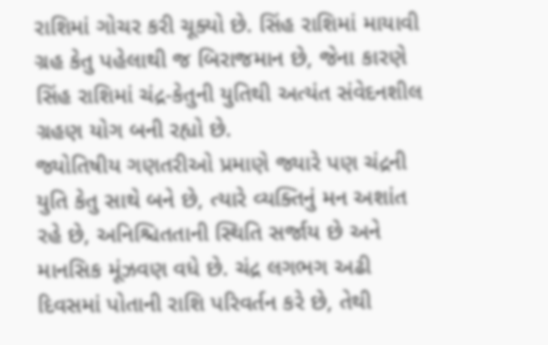રાશિમાં ગોચર કરી ચૂક્યો છે. સિંહ રાશિમાં માયાવી ગ્રહ કેતુ પહેલાથી જ બિરાજમાન છે, જેના કારણે સિંહ રાશિમાં ચંદ્ર-કેતુની યુતિથી અત્યંત સંવેદનશીલ ગ્રહણ યોગ બની રહ્યો છે.
જ્યોતિષીય ગણતરીઓ પ્રમાણે જ્યારે પણ ચંદ્રની યુતિ કેતુ સાથે બને છે, ત્યારે વ્યક્તિનું મન અશાંત રહે છે, અનિશ્ચિતતાની સ્થિતિ સર્જાય છે અને માનસિક મૂંઝવણ વધે છે. ચંદ્ર લગભગ અઢી દિવસમાં પોતાની રાશિ પરિવર્તન કરે છે, તેથી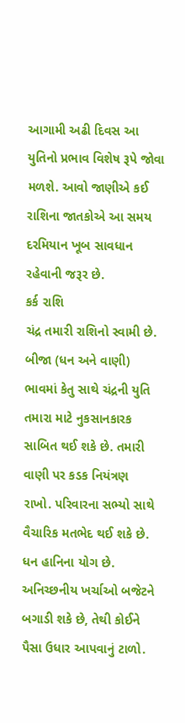આગામી અઢી દિવસ આ યુતિનો પ્રભાવ વિશેષ રૂપે જોવા મળશે. આવો જાણીએ કઈ રાશિના જાતકોએ આ સમય દરમિયાન ખૂબ સાવધાન રહેવાની જરૂર છે.
કર્ક રાશિ
ચંદ્ર તમારી રાશિનો સ્વામી છે. બીજા (ધન અને વાણી) ભાવમાં કેતુ સાથે ચંદ્રની યુતિ તમારા માટે નુકસાનકારક સાબિત થઈ શકે છે. તમારી વાણી પર કડક નિયંત્રણ રાખો. પરિવારના સભ્યો સાથે વૈચારિક મતભેદ થઈ શકે છે. ધન હાનિના યોગ છે. અનિચ્છનીય ખર્ચાઓ બજેટને બગાડી શકે છે, તેથી કોઈને પૈસા ઉધાર આપવાનું ટાળો.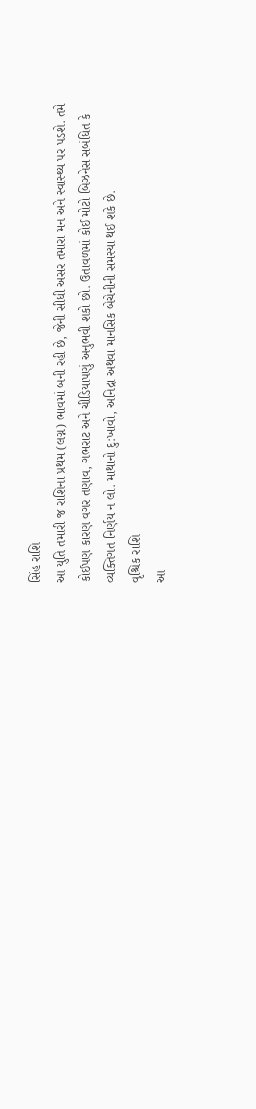સિંહ રાશિ
આ યુતિ તમારી જ રાશિના પ્રથમ (લગ્ન) ભાવમાં બની રહી છે, જેની સીધી અસર તમારા મન અને સ્વાસ્થ્ય પર પડશે. તમે કોઈપણ કારણ વગર તણાવ, ગભરાટ અને ચીડિયાપણું અનુભવી શકો છો. ઉતાવળમાં કોઈ મોટો બિઝનેસ સબંધિત કે વ્યક્તિગત નિર્ણય ન લો. માથાનો દુ:ખાવો, અનિદ્રા અથવા માનસિક બેચેનીની સમસ્યા થઈ શકે છે.
વૃશ્ચિક રાશિ
આ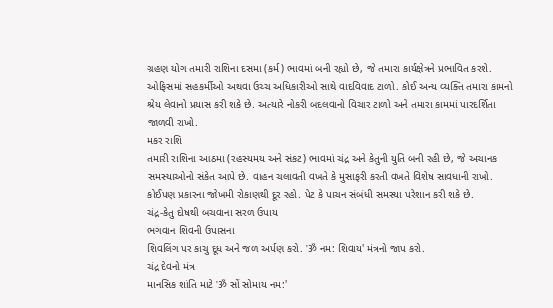ગ્રહણ યોગ તમારી રાશિના દસમા (કર્મ) ભાવમાં બની રહ્યો છે, જે તમારા કાર્યક્ષેત્રને પ્રભાવિત કરશે. ઓફિસમાં સહકર્મીઓ અથવા ઉચ્ચ અધિકારીઓ સાથે વાદવિવાદ ટાળો. કોઈ અન્ય વ્યક્તિ તમારા કામનો શ્રેય લેવાનો પ્રયાસ કરી શકે છે. અત્યારે નોકરી બદલવાનો વિચાર ટાળો અને તમારા કામમાં પારદર્શિતા જાળવી રાખો.
મકર રાશિ
તમારી રાશિના આઠમા (રહસ્યમય અને સંકટ) ભાવમાં ચંદ્ર અને કેતુની યુતિ બની રહી છે, જે અચાનક સમસ્યાઓનો સંકેત આપે છે. વાહન ચલાવતી વખતે કે મુસાફરી કરતી વખતે વિશેષ સાવધાની રાખો. કોઈપણ પ્રકારના જોખમી રોકાણથી દૂર રહો. પેટ કે પાચન સંબંધી સમસ્યા પરેશાન કરી શકે છે.
ચંદ્ર-કેતુ દોષથી બચવાના સરળ ઉપાય
ભગવાન શિવની ઉપાસના
શિવલિંગ પર કાચુ દૂધ અને જળ અર્પણ કરો. 'ॐ નમ: શિવાય' મંત્રનો જાપ કરો.
ચંદ્ર દેવનો મંત્ર
માનસિક શાંતિ માટે 'ॐ સોં સોમાય નમ:'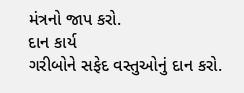મંત્રનો જાપ કરો.
દાન કાર્ય
ગરીબોને સફેદ વસ્તુઓનું દાન કરો.